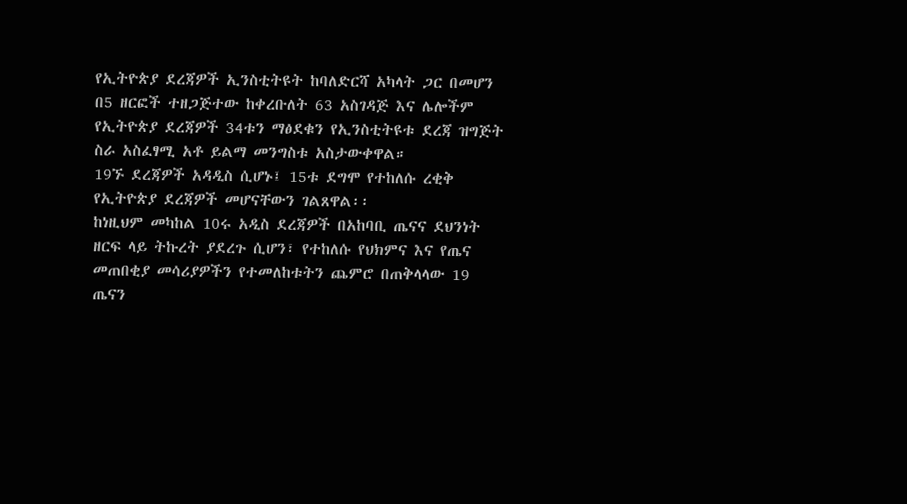የኢትዮጵያ ደረጃዎች ኢንስቲትዩት ከባለድርሻ አካላት ጋር በመሆን በ5 ዘርፎች ተዘጋጅተው ከቀረቡለት 63 አስገዳጅ እና ሌሎችም የኢትዮጵያ ደረጃዎች 34ቱን ማፅደቁን የኢንስቲትዩቱ ደረጃ ዝግጅት ስራ አስፈፃሚ አቶ ይልማ መንግስቱ አስታውቀዋል።
19ኙ ደረጃዎች አዳዲስ ሲሆኑ፤ 15ቱ ደግሞ የተከለሱ ረቂቅ የኢትዮጵያ ደረጃዎች መሆናቸውን ገልጸዋል፡፡
ከነዚህም መካከል 10ሩ አዲስ ደረጃዎች በአከባቢ ጤናና ደህንነት ዘርፍ ላይ ትኩረት ያደረጉ ሲሆን፣ የተከለሱ የህክምና እና የጤና መጠበቂያ መሳሪያዎችን የተመለከቱትን ጨምሮ በጠቅላላው 19 ጤናን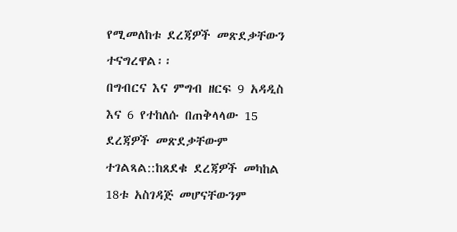የሚመለከቱ ደረጃዎች መጽደቃቸውን ተናግረዋል፡፡
በግብርና እና ምግብ ዘርፍ 9 አዳዲስ እና 6 የተከለሱ በጠቅላላው 15 ደረጃዎች መጽደቃቸውም ተገልጻል::ከጸደቁ ደረጃዎች መካከል 18ቱ አስገዳጅ መሆናቸውንም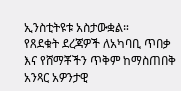ኢንስቲትዩቱ አስታውቋል።
የጸደቁት ደረጃዎች ለአካባቢ ጥበቃ እና የሸማቾችን ጥቅም ከማስጠበቅ አንጻር አዎንታዊ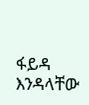ፋይዳ እንዳላቸው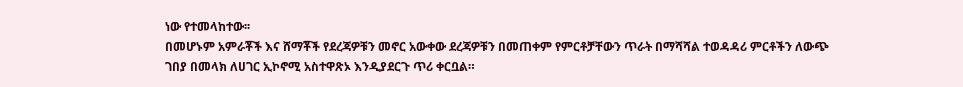ነው የተመላከተው፡፡
በመሆኑም አምራቾች እና ሸማቾች የደረጃዎቹን መኖር አውቀው ደረጃዎቹን በመጠቀም የምርቶቻቸውን ጥራት በማሻሻል ተወዳዳሪ ምርቶችን ለውጭ ገበያ በመላክ ለሀገር ኢኮኖሚ አስተዋጽኦ እንዲያደርጉ ጥሪ ቀርቧል።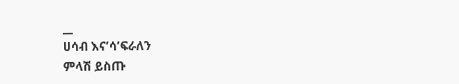__
ሀሳብ እና’ሳ’ፍራለን
ምላሽ ይስጡ